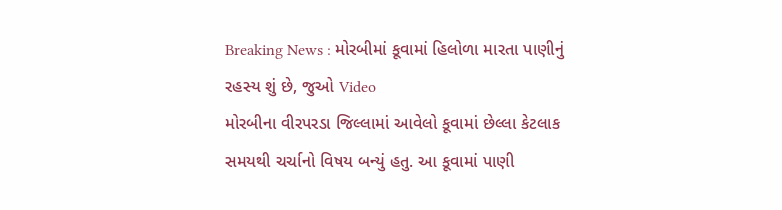Breaking News : મોરબીમાં કૂવામાં હિલોળા મારતા પાણીનું રહસ્ય શું છે, જુઓ Video
મોરબીના વીરપરડા જિલ્લામાં આવેલો કૂવામાં છેલ્લા કેટલાક સમયથી ચર્ચાનો વિષય બન્યું હતુ. આ કૂવામાં પાણી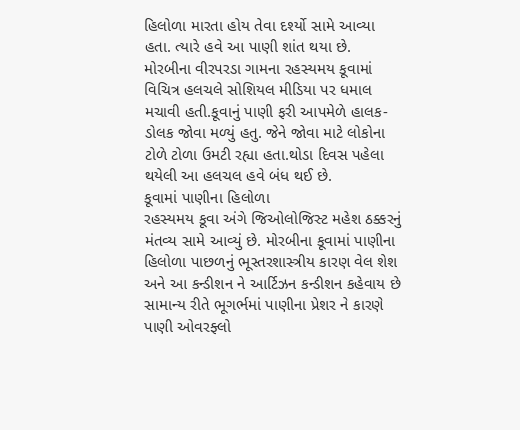હિલોળા મારતા હોય તેવા દર્શ્યો સામે આવ્યા હતા. ત્યારે હવે આ પાણી શાંત થયા છે.
મોરબીના વીરપરડા ગામના રહસ્યમય કૂવામાં વિચિત્ર હલચલે સોશિયલ મીડિયા પર ધમાલ મચાવી હતી.કૂવાનું પાણી ફરી આપમેળે હાલક-ડોલક જોવા મળ્યું હતુ. જેને જોવા માટે લોકોના ટોળે ટોળા ઉમટી રહ્યા હતા.થોડા દિવસ પહેલા થયેલી આ હલચલ હવે બંધ થઈ છે.
કૂવામાં પાણીના હિલોળા
રહસ્યમય કૂવા અંગે જિઓલોજિસ્ટ મહેશ ઠક્કરનું મંતવ્ય સામે આવ્યું છે. મોરબીના કૂવામાં પાણીના હિલોળા પાછળનું ભૂસ્તરશાસ્ત્રીય કારણ વેલ શેશ અને આ કન્ડીશન ને આર્ટિઝન કન્ડીશન કહેવાય છે સામાન્ય રીતે ભૂગર્ભમાં પાણીના પ્રેશર ને કારણે પાણી ઓવરફ્લો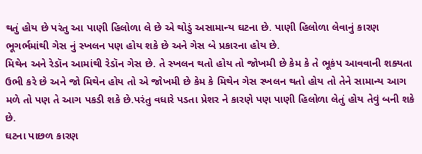થતું હોય છે પરંતુ આ પાણી હિલોળા લે છે એ થોડું અસામાન્ય ઘટના છે. પાણી હિલોળા લેવાનું કારણ ભૂગર્ભમાંથી ગેસ નું સ્ખલન પણ હોય શકે છે અને ગેસ બે પ્રકારના હોય છે.
મિથેન અને રેડૉન આમાંથી રેડૉન ગેસ છે. તે સ્ખલન થતો હોય તો જોખમી છે કેમ કે તે ભૂકંપ આવવાની શક્યતા ઉભી કરે છે અને જો મિથેન હોય તો એ જોખમી છે કેમ કે મિથેન ગેસ સ્ખલન થતો હોય તો તેને સામાન્ય આગ મળે તો પણ તે આગ પકડી શકે છે.પરંતુ વધારે પડતા પ્રેશર ને કારણે પણ પાણી હિલોળા લેતું હોય તેવું બની શકે છે.
ઘટના પાછળ કારણ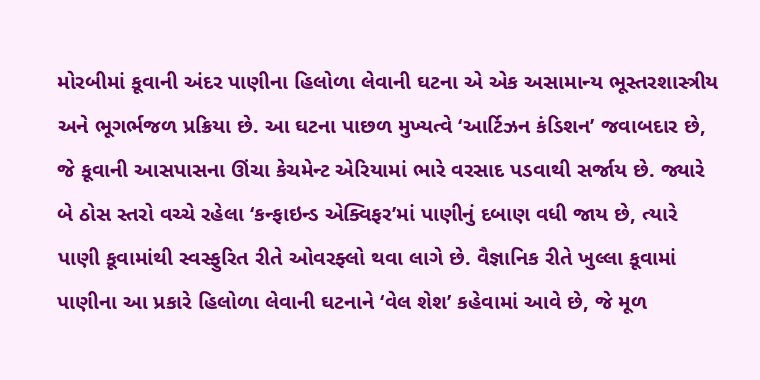મોરબીમાં કૂવાની અંદર પાણીના હિલોળા લેવાની ઘટના એ એક અસામાન્ય ભૂસ્તરશાસ્ત્રીય અને ભૂગર્ભજળ પ્રક્રિયા છે. આ ઘટના પાછળ મુખ્યત્વે ‘આર્ટિઝન કંડિશન’ જવાબદાર છે, જે કૂવાની આસપાસના ઊંચા કેચમેન્ટ એરિયામાં ભારે વરસાદ પડવાથી સર્જાય છે. જ્યારે બે ઠોસ સ્તરો વચ્ચે રહેલા ‘કન્ફાઇન્ડ એક્વિફર’માં પાણીનું દબાણ વધી જાય છે, ત્યારે પાણી કૂવામાંથી સ્વસ્ફુરિત રીતે ઓવરફ્લો થવા લાગે છે. વૈજ્ઞાનિક રીતે ખુલ્લા કૂવામાં પાણીના આ પ્રકારે હિલોળા લેવાની ઘટનાને ‘વેલ શેશ’ કહેવામાં આવે છે, જે મૂળ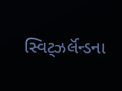સ્વિટ્ઝર્લૅન્ડના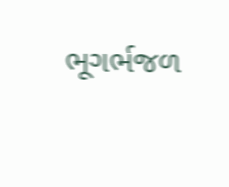ભૂગર્ભજળ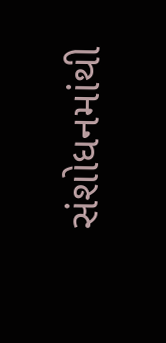સંશોધનમાંથી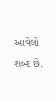આવેલો શબ્દ છે.